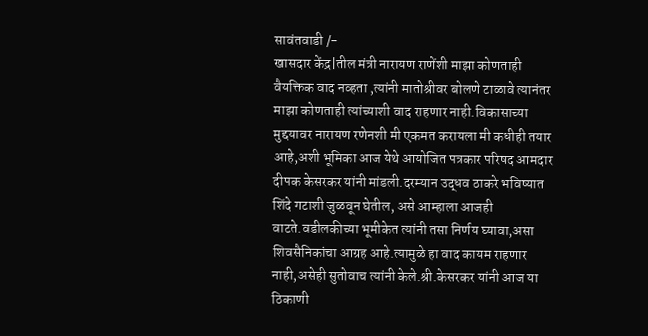सावंतवाडी /-
खासदार केंद्र|तील मंत्री नारायण राणेंशी माझा कोणताही वैयक्तिक वाद नव्हता ,त्यांनी मातोश्रीवर बोलणे टाळावे त्यानंतर माझा कोणताही त्यांच्याशी वाद राहणार नाही.विकासाच्या मुद्दयावर नारायण रणेनशी मी एकमत करायला मी कधीही तयार आहे,अशी भूमिका आज येथे आयोजित पत्रकार परिषद आमदार दीपक केसरकर यांनी मांडली.दरम्यान उद्धव ठाकरे भविष्यात शिंदे गटाशी जुळवून घेतील, असे आम्हाला आजही वाटते.वडीलकीच्या भूमीकेत त्यांनी तसा निर्णय घ्यावा,असा शिवसैनिकांचा आग्रह आहे.त्यामुळे हा वाद कायम राहणार नाही,असेही सुतोवाच त्यांनी केले.श्री.केसरकर यांनी आज या ठिकाणी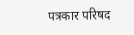पत्रकार परिषद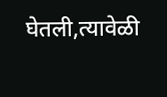घेतली,त्यावेळी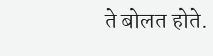ते बोलत होते.